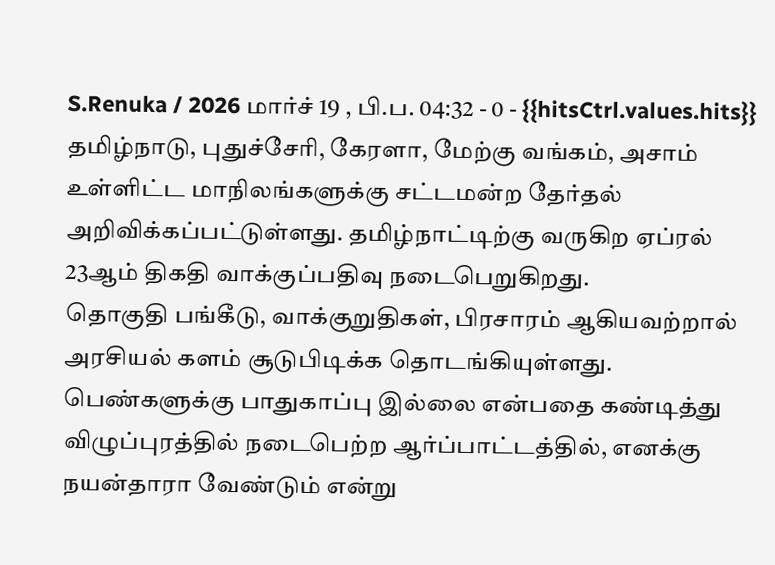S.Renuka / 2026 மார்ச் 19 , பி.ப. 04:32 - 0 - {{hitsCtrl.values.hits}}
தமிழ்நாடு, புதுச்சேரி, கேரளா, மேற்கு வங்கம், அசாம் உள்ளிட்ட மாநிலங்களுக்கு சட்டமன்ற தேர்தல் அறிவிக்கப்பட்டுள்ளது. தமிழ்நாட்டிற்கு வருகிற ஏப்ரல் 23ஆம் திகதி வாக்குப்பதிவு நடைபெறுகிறது.
தொகுதி பங்கீடு, வாக்குறுதிகள், பிரசாரம் ஆகியவற்றால் அரசியல் களம் சூடுபிடிக்க தொடங்கியுள்ளது.
பெண்களுக்கு பாதுகாப்பு இல்லை என்பதை கண்டித்து விழுப்புரத்தில் நடைபெற்ற ஆர்ப்பாட்டத்தில், எனக்கு நயன்தாரா வேண்டும் என்று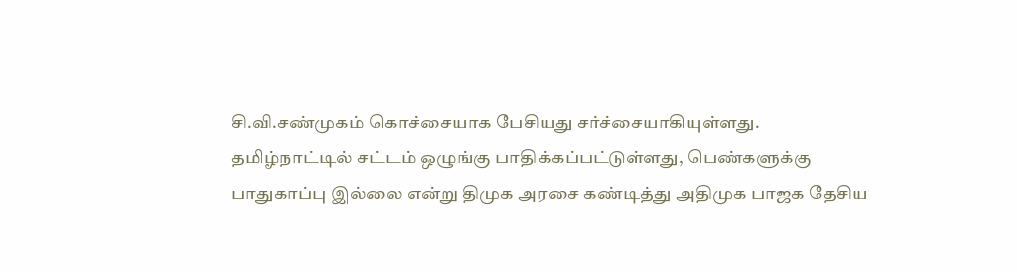சி.வி.சண்முகம் கொச்சையாக பேசியது சர்ச்சையாகியுள்ளது.
தமிழ்நாட்டில் சட்டம் ஒழுங்கு பாதிக்கப்பட்டுள்ளது, பெண்களுக்கு பாதுகாப்பு இல்லை என்று திமுக அரசை கண்டித்து அதிமுக பாஜக தேசிய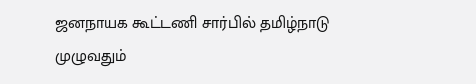ஜனநாயக கூட்டணி சார்பில் தமிழ்நாடு முழுவதும்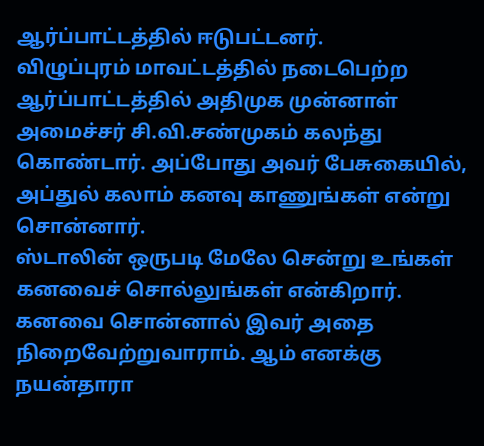ஆர்ப்பாட்டத்தில் ஈடுபட்டனர்.
விழுப்புரம் மாவட்டத்தில் நடைபெற்ற ஆர்ப்பாட்டத்தில் அதிமுக முன்னாள் அமைச்சர் சி.வி.சண்முகம் கலந்து கொண்டார். அப்போது அவர் பேசுகையில், அப்துல் கலாம் கனவு காணுங்கள் என்று சொன்னார்.
ஸ்டாலின் ஒருபடி மேலே சென்று உங்கள் கனவைச் சொல்லுங்கள் என்கிறார். கனவை சொன்னால் இவர் அதை நிறைவேற்றுவாராம். ஆம் எனக்கு நயன்தாரா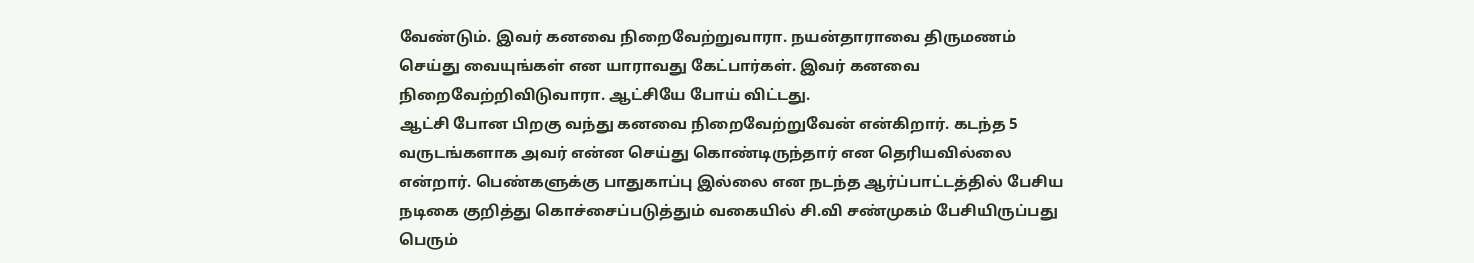வேண்டும். இவர் கனவை நிறைவேற்றுவாரா. நயன்தாராவை திருமணம் செய்து வையுங்கள் என யாராவது கேட்பார்கள். இவர் கனவை நிறைவேற்றிவிடுவாரா. ஆட்சியே போய் விட்டது.
ஆட்சி போன பிறகு வந்து கனவை நிறைவேற்றுவேன் என்கிறார். கடந்த 5 வருடங்களாக அவர் என்ன செய்து கொண்டிருந்தார் என தெரியவில்லை என்றார். பெண்களுக்கு பாதுகாப்பு இல்லை என நடந்த ஆர்ப்பாட்டத்தில் பேசிய நடிகை குறித்து கொச்சைப்படுத்தும் வகையில் சி.வி சண்முகம் பேசியிருப்பது பெரும்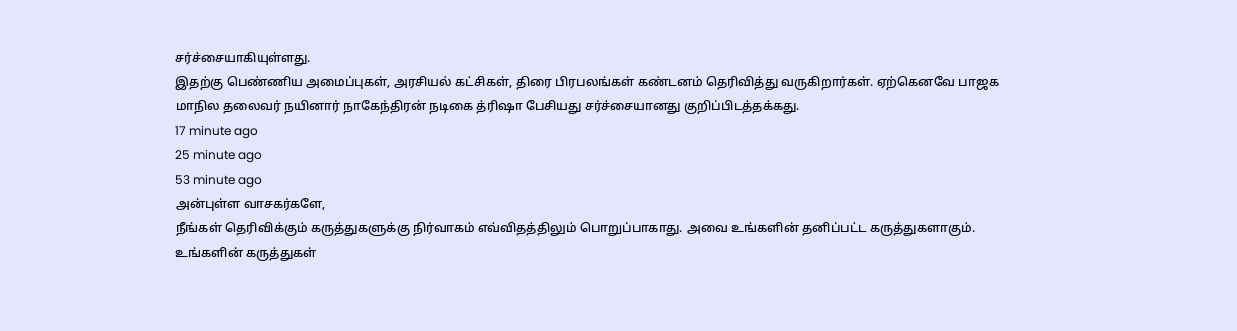சர்ச்சையாகியுள்ளது.
இதற்கு பெண்ணிய அமைப்புகள், அரசியல் கட்சிகள், திரை பிரபலங்கள் கண்டனம் தெரிவித்து வருகிறார்கள். ஏற்கெனவே பாஜக மாநில தலைவர் நயினார் நாகேந்திரன் நடிகை த்ரிஷா பேசியது சர்ச்சையானது குறிப்பிடத்தக்கது.
17 minute ago
25 minute ago
53 minute ago
அன்புள்ள வாசகர்களே,
நீங்கள் தெரிவிக்கும் கருத்துகளுக்கு நிர்வாகம் எவ்விதத்திலும் பொறுப்பாகாது. அவை உங்களின் தனிப்பட்ட கருத்துகளாகும். உங்களின் கருத்துகள்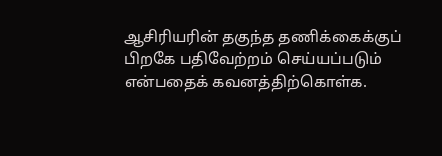ஆசிரியரின் தகுந்த தணிக்கைக்குப் பிறகே பதிவேற்றம் செய்யப்படும் என்பதைக் கவனத்திற்கொள்க.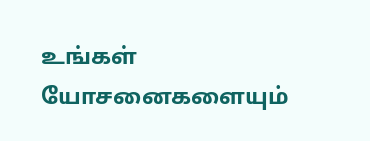உங்கள் யோசனைகளையும்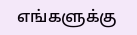எங்களுக்கு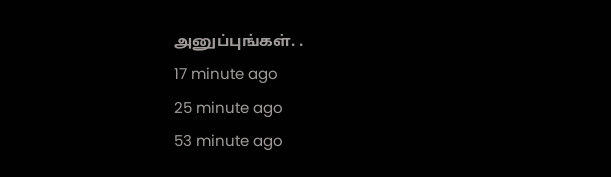அனுப்புங்கள். .
17 minute ago
25 minute ago
53 minute ago